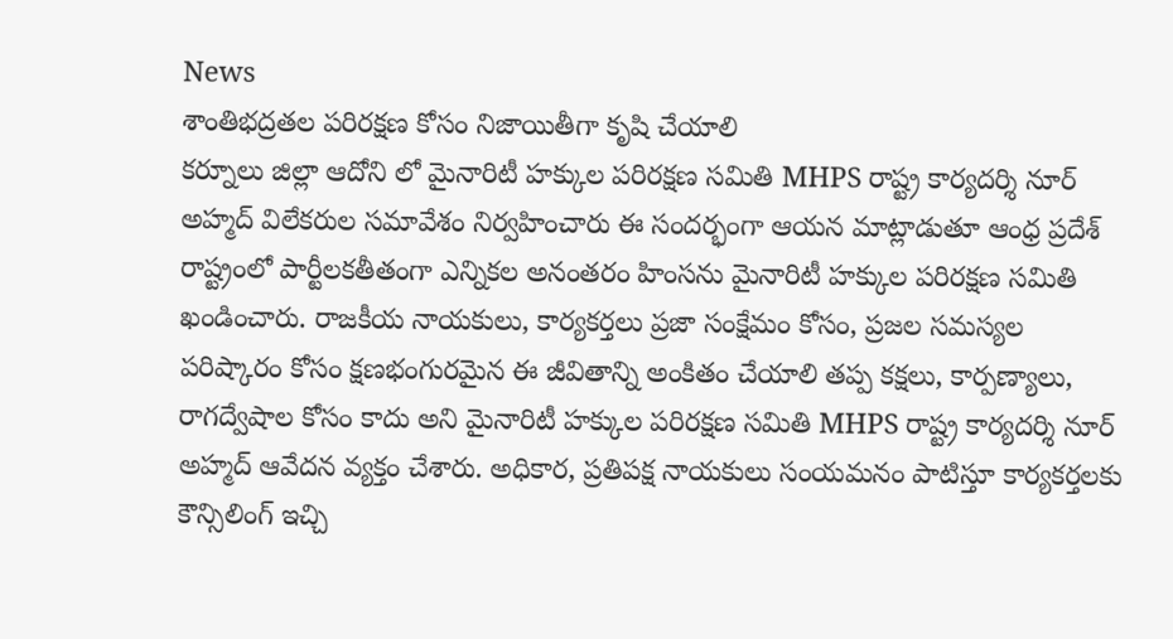News
శాంతిభద్రతల పరిరక్షణ కోసం నిజాయితీగా కృషి చేయాలి
కర్నూలు జిల్లా ఆదోని లో మైనారిటీ హక్కుల పరిరక్షణ సమితి MHPS రాష్ట్ర కార్యదర్శి నూర్ అహ్మద్ విలేకరుల సమావేశం నిర్వహించారు ఈ సందర్భంగా ఆయన మాట్లాడుతూ ఆంధ్ర ప్రదేశ్ రాష్ట్రంలో పార్టీలకతీతంగా ఎన్నికల అనంతరం హింసను మైనారిటీ హక్కుల పరిరక్షణ సమితి ఖండించారు. రాజకీయ నాయకులు, కార్యకర్తలు ప్రజా సంక్షేమం కోసం, ప్రజల సమస్యల పరిష్కారం కోసం క్షణభంగురమైన ఈ జీవితాన్ని అంకితం చేయాలి తప్ప కక్షలు, కార్పణ్యాలు, రాగద్వేషాల కోసం కాదు అని మైనారిటీ హక్కుల పరిరక్షణ సమితి MHPS రాష్ట్ర కార్యదర్శి నూర్ అహ్మద్ ఆవేదన వ్యక్తం చేశారు. అధికార, ప్రతిపక్ష నాయకులు సంయమనం పాటిస్తూ కార్యకర్తలకు కౌన్సిలింగ్ ఇచ్చి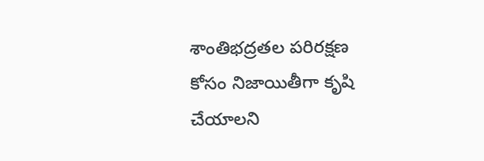శాంతిభద్రతల పరిరక్షణ కోసం నిజాయితీగా కృషి చేయాలని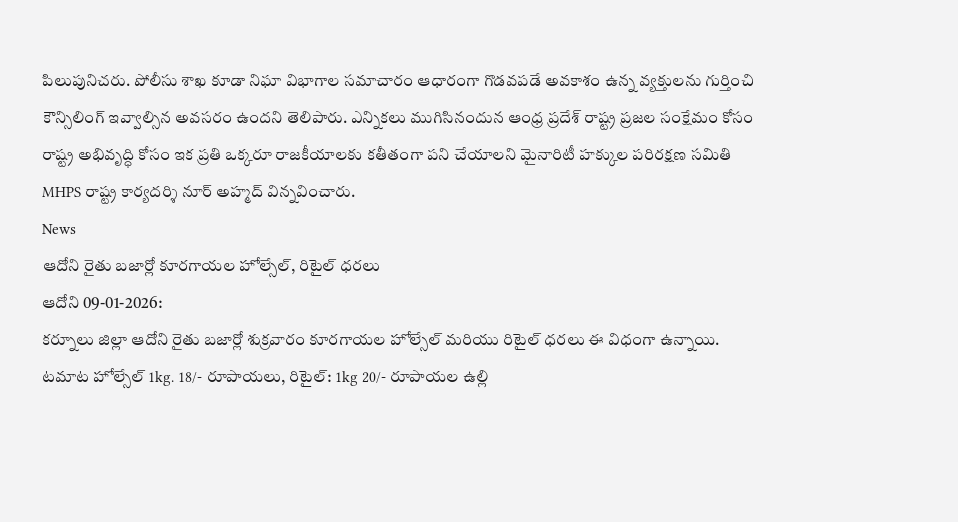పిలుపునిచరు. పోలీసు శాఖ కూడా నిఘా విభాగాల సమాచారం ఆధారంగా గొడవపడే అవకాశం ఉన్న వ్యక్తులను గుర్తించి కౌన్సిలింగ్ ఇవ్వాల్సిన అవసరం ఉందని తెలిపారు. ఎన్నికలు ముగిసినందున ఆంధ్ర ప్రదేశ్ రాష్ట్ర ప్రజల సంక్షేమం కోసం రాష్ట్ర అభివృద్ధి కోసం ఇక ప్రతి ఒక్కరూ రాజకీయాలకు కతీతంగా పని చేయాలని మైనారిటీ హక్కుల పరిరక్షణ సమితి MHPS రాష్ట్ర కార్యదర్శి నూర్ అహ్మద్ విన్నవించారు.
News
ఆదోని రైతు బజార్లో కూరగాయల హోల్సేల్, రిటైల్ ధరలు
ఆదోని 09-01-2026:
కర్నూలు జిల్లా ఆదోని రైతు బజార్లో శుక్రవారం కూరగాయల హోల్సేల్ మరియు రిటైల్ ధరలు ఈ విధంగా ఉన్నాయి. టమాట హోల్సేల్ 1kg. 18/- రూపాయలు, రిటైల్: 1kg 20/- రూపాయల ఉల్లి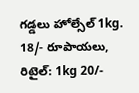గడ్డలు హోల్సేల్ 1kg. 18/- రూపాయలు, రిటైల్: 1kg 20/-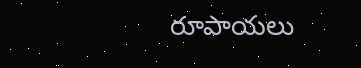రూపాయలు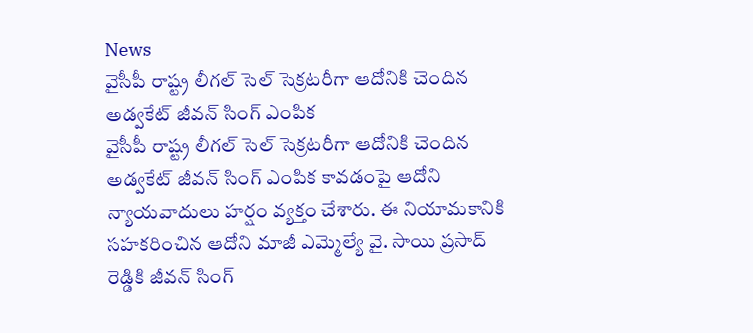News
వైసీపీ రాష్ట్ర లీగల్ సెల్ సెక్రటరీగా ఆదోనికి చెందిన అడ్వకేట్ జీవన్ సింగ్ ఎంపిక
వైసీపీ రాష్ట్ర లీగల్ సెల్ సెక్రటరీగా ఆదోనికి చెందిన అడ్వకేట్ జీవన్ సింగ్ ఎంపిక కావడంపై ఆదోని న్యాయవాదులు హర్షం వ్యక్తం చేశారు. ఈ నియామకానికి సహకరించిన ఆదోని మాజీ ఎమ్మెల్యే వై. సాయి ప్రసాద్ రెడ్డికి జీవన్ సింగ్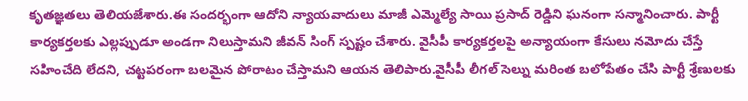కృతజ్ఞతలు తెలియజేశారు.ఈ సందర్భంగా ఆదోని న్యాయవాదులు మాజీ ఎమ్మెల్యే సాయి ప్రసాద్ రెడ్డిని ఘనంగా సన్మానించారు. పార్టీ కార్యకర్తలకు ఎల్లప్పుడూ అండగా నిలుస్తామని జీవన్ సింగ్ స్పష్టం చేశారు. వైసీపీ కార్యకర్తలపై అన్యాయంగా కేసులు నమోదు చేస్తే సహించేది లేదని, చట్టపరంగా బలమైన పోరాటం చేస్తామని ఆయన తెలిపారు.వైసీపీ లీగల్ సెల్ను మరింత బలోపేతం చేసి పార్టీ శ్రేణులకు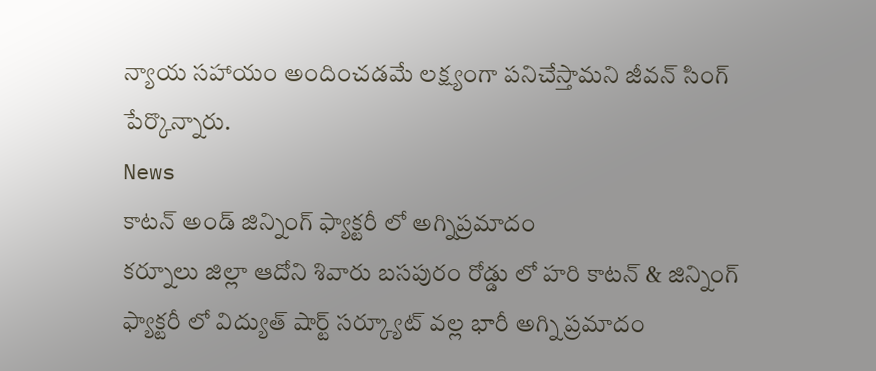న్యాయ సహాయం అందించడమే లక్ష్యంగా పనిచేస్తామని జీవన్ సింగ్ పేర్కొన్నారు.
News
కాటన్ అండ్ జిన్నింగ్ ఫ్యాక్టరీ లో అగ్నిప్రమాదం
కర్నూలు జిల్లా ఆదోని శివారు బసపురం రోడ్డు లో హరి కాటన్ & జిన్నింగ్ ఫ్యాక్టరీ లో విద్యుత్ షార్ట్ సర్క్యూట్ వల్ల భారీ అగ్ని ప్రమాదం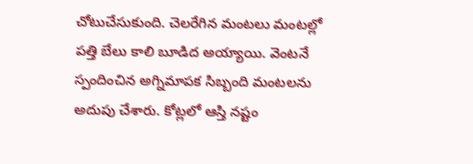చోటుచేసుకుంది. చెలరేగిన మంటలు మంటల్లో పత్తి బేలు కాలి బూడిద అయ్యాయి. వెంటనే స్పందించిన అగ్నిమాపక సిబ్బంది మంటలను అదుపు చేశారు. కోట్లలో ఆస్తి నష్టం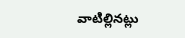వాటిల్లినట్లు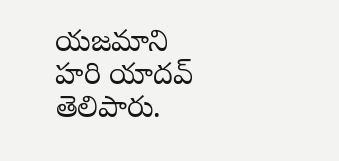యజమాని హరి యాదవ్ తెలిపారు.